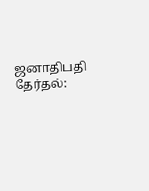ஜனாதிபதி தேர்தல்: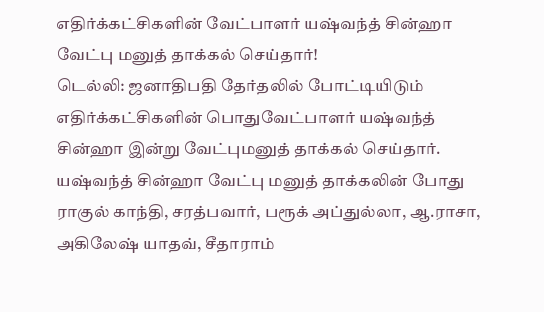எதிர்க்கட்சிகளின் வேட்பாளர் யஷ்வந்த் சின்ஹா வேட்பு மனுத் தாக்கல் செய்தார்!
டெல்லி: ஜனாதிபதி தேர்தலில் போட்டியிடும் எதிர்க்கட்சிகளின் பொதுவேட்பாளர் யஷ்வந்த் சின்ஹா இன்று வேட்புமனுத் தாக்கல் செய்தார். யஷ்வந்த் சின்ஹா வேட்பு மனுத் தாக்கலின் போது ராகுல் காந்தி, சரத்பவார், பரூக் அப்துல்லா, ஆ.ராசா, அகிலேஷ் யாதவ், சீதாராம்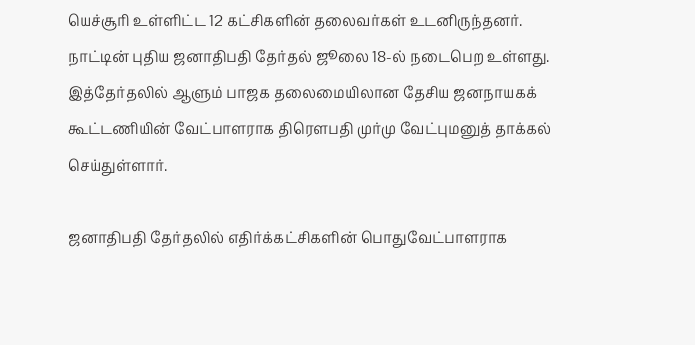யெச்சூரி உள்ளிட்ட 12 கட்சிகளின் தலைவர்கள் உடனிருந்தனர்.
நாட்டின் புதிய ஜனாதிபதி தேர்தல் ஜூலை 18-ல் நடைபெற உள்ளது. இத்தேர்தலில் ஆளும் பாஜக தலைமையிலான தேசிய ஜனநாயகக் கூட்டணியின் வேட்பாளராக திரெளபதி முர்மு வேட்புமனுத் தாக்கல் செய்துள்ளார்.

ஜனாதிபதி தேர்தலில் எதிர்க்கட்சிகளின் பொதுவேட்பாளராக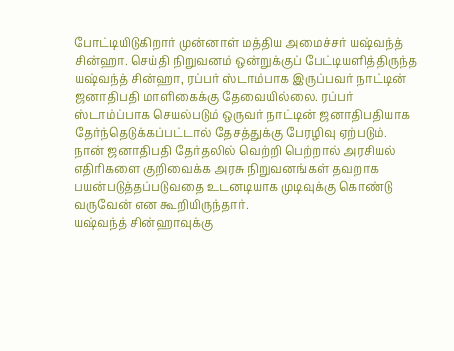போட்டியிடுகிறார் முன்னாள் மத்திய அமைச்சர் யஷ்வந்த் சின்ஹா. செய்தி நிறுவனம் ஒன்றுக்குப் பேட்டியளித்திருந்த யஷ்வந்த் சின்ஹா, ரப்பர் ஸ்டாம்பாக இருப்பவர் நாட்டின் ஜனாதிபதி மாளிகைக்கு தேவையில்லை. ரப்பர் ஸ்டாம்ப்பாக செயல்படும் ஒருவர் நாட்டின் ஜனாதிபதியாக தேர்ந்தெடுக்கப்பட்டால் தேசத்துக்கு பேரழிவு ஏற்படும். நான் ஜனாதிபதி தேர்தலில் வெற்றி பெற்றால் அரசியல் எதிரிகளை குறிவைக்க அரசு நிறுவனங்கள் தவறாக பயன்படுத்தப்படுவதை உடனடியாக முடிவுக்கு கொண்டு வருவேன் என கூறியிருந்தார்.
யஷ்வந்த் சின்ஹாவுக்கு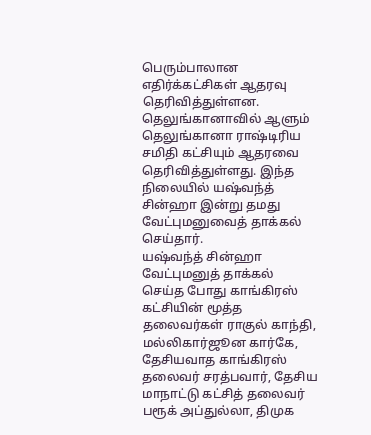பெரும்பாலான எதிர்க்கட்சிகள் ஆதரவு தெரிவித்துள்ளன. தெலுங்கானாவில் ஆளும் தெலுங்கானா ராஷ்டிரிய சமிதி கட்சியும் ஆதரவை தெரிவித்துள்ளது. இந்த நிலையில் யஷ்வந்த் சின்ஹா இன்று தமது வேட்புமனுவைத் தாக்கல் செய்தார்.
யஷ்வந்த் சின்ஹா வேட்புமனுத் தாக்கல் செய்த போது காங்கிரஸ் கட்சியின் மூத்த தலைவர்கள் ராகுல் காந்தி, மல்லிகார்ஜூன கார்கே, தேசியவாத காங்கிரஸ் தலைவர் சரத்பவார், தேசிய மாநாட்டு கட்சித் தலைவர் பரூக் அப்துல்லா, திமுக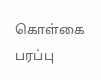கொள்கை பரப்பு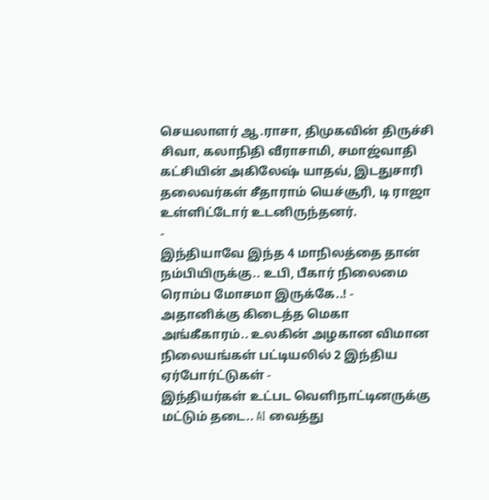செயலாளர் ஆ.ராசா, திமுகவின் திருச்சி சிவா, கலாநிதி வீராசாமி, சமாஜ்வாதி கட்சியின் அகிலேஷ் யாதவ், இடதுசாரி தலைவர்கள் சீதாராம் யெச்சூரி, டி ராஜா உள்ளிட்டோர் உடனிருந்தனர்.
-
இந்தியாவே இந்த 4 மாநிலத்தை தான் நம்பியிருக்கு.. உபி, பீகார் நிலைமை ரொம்ப மோசமா இருக்கே..! -
அதானிக்கு கிடைத்த மெகா அங்கீகாரம்.. உலகின் அழகான விமான நிலையங்கள் பட்டியலில் 2 இந்திய ஏர்போர்ட்டுகள் -
இந்தியர்கள் உட்பட வெளிநாட்டினருக்கு மட்டும் தடை.. AI வைத்து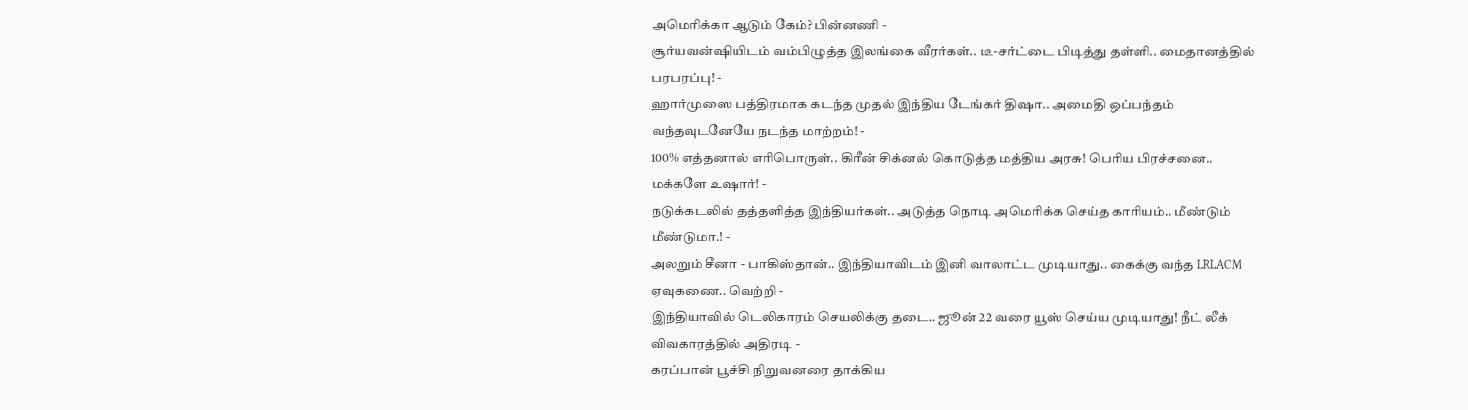அமெரிக்கா ஆடும் கேம்? பின்னணி -
சூர்யவன்ஷியிடம் வம்பிழுத்த இலங்கை வீரர்கள்.. டீ-சர்ட்டை பிடித்து தள்ளி.. மைதானத்தில் பரபரப்பு! -
ஹார்முஸை பத்திரமாக கடந்த முதல் இந்திய டேங்கர் திஷா.. அமைதி ஒப்பந்தம் வந்தவுடனேயே நடந்த மாற்றம்! -
100% எத்தனால் எரிபொருள்.. கிரீன் சிக்னல் கொடுத்த மத்திய அரசு! பெரிய பிரச்சனை.. மக்களே உஷார்! -
நடுக்கடலில் தத்தளித்த இந்தியர்கள்.. அடுத்த நொடி அமெரிக்க செய்த காரியம்.. மீண்டும் மீண்டுமா.! -
அலறும் சீனா - பாகிஸ்தான்.. இந்தியாவிடம் இனி வாலாட்ட முடியாது.. கைக்கு வந்த LRLACM ஏவுகணை.. வெற்றி -
இந்தியாவில் டெலிகாரம் செயலிக்கு தடை.. ஜூன் 22 வரை யூஸ் செய்ய முடியாது! நீட் லீக் விவகாரத்தில் அதிரடி -
கரப்பான் பூச்சி நிறுவனரை தாக்கிய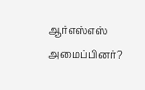ஆர்எஸ்எஸ் அமைப்பினர்?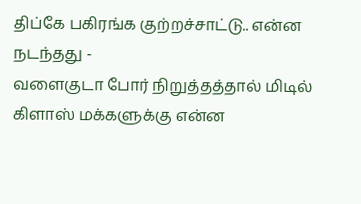திப்கே பகிரங்க குற்றச்சாட்டு.. என்ன நடந்தது -
வளைகுடா போர் நிறுத்தத்தால் மிடில் கிளாஸ் மக்களுக்கு என்ன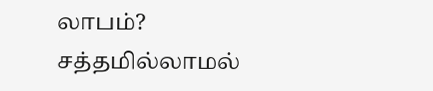லாபம்? சத்தமில்லாமல்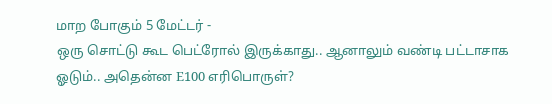மாற போகும் 5 மேட்டர் -
ஒரு சொட்டு கூட பெட்ரோல் இருக்காது.. ஆனாலும் வண்டி பட்டாசாக ஓடும்.. அதென்ன E100 எரிபொருள்?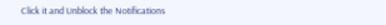Click it and Unblock the Notifications